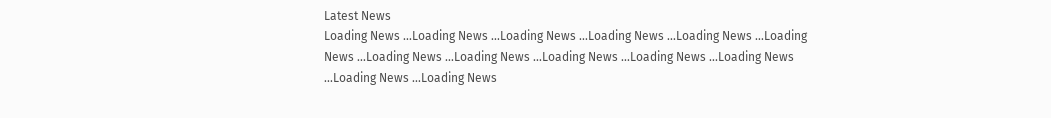Latest News
Loading News ...Loading News ...Loading News ...Loading News ...Loading News ...Loading News ...Loading News ...Loading News ...Loading News ...Loading News ...Loading News ...Loading News ...Loading News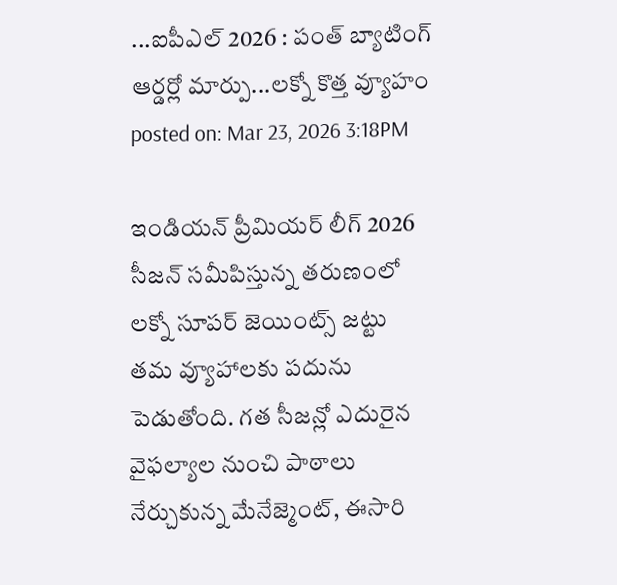...ఐపీఎల్ 2026 : పంత్ బ్యాటింగ్ ఆర్డర్లో మార్పు...లక్నో కొత్త వ్యూహం
posted on: Mar 23, 2026 3:18PM

ఇండియన్ ప్రీమియర్ లీగ్ 2026 సీజన్ సమీపిస్తున్న తరుణంలో లక్నో సూపర్ జెయింట్స్ జట్టు తమ వ్యూహాలకు పదును పెడుతోంది. గత సీజన్లో ఎదురైన వైఫల్యాల నుంచి పాఠాలు నేర్చుకున్న మేనేజ్మెంట్, ఈసారి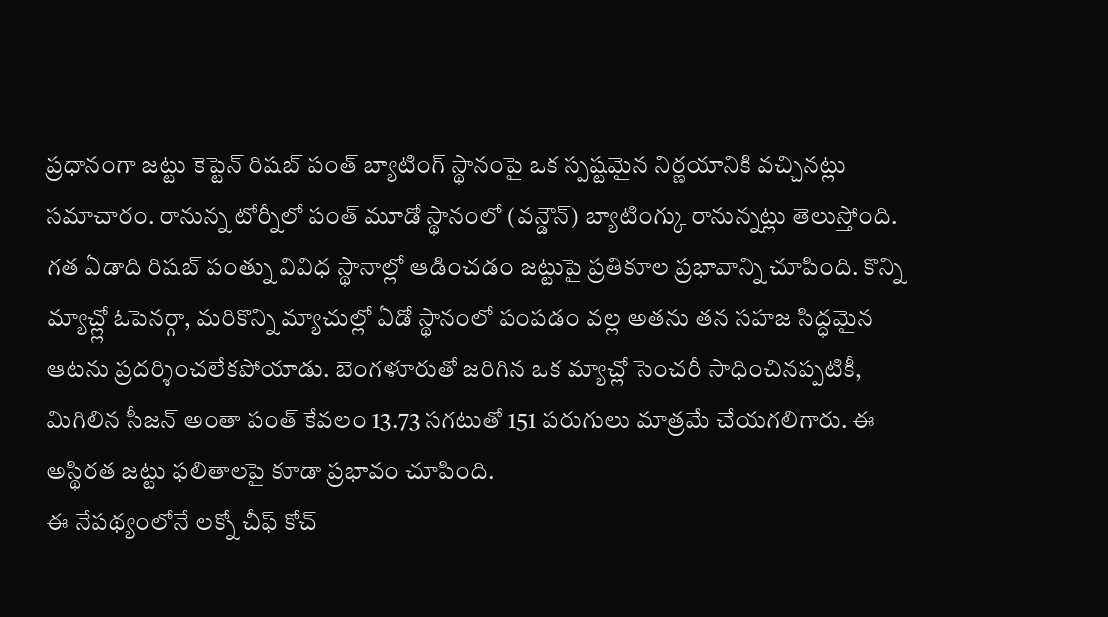ప్రధానంగా జట్టు కెప్టెన్ రిషబ్ పంత్ బ్యాటింగ్ స్థానంపై ఒక స్పష్టమైన నిర్ణయానికి వచ్చినట్లు సమాచారం. రానున్న టోర్నీలో పంత్ మూడో స్థానంలో (వన్డౌన్) బ్యాటింగ్కు రానున్నట్లు తెలుస్తోంది.
గత ఏడాది రిషబ్ పంత్ను వివిధ స్థానాల్లో ఆడించడం జట్టుపై ప్రతికూల ప్రభావాన్ని చూపింది. కొన్ని మ్యాచ్ల్లో ఓపెనర్గా, మరికొన్ని మ్యాచుల్లో ఏడో స్థానంలో పంపడం వల్ల అతను తన సహజ సిద్ధమైన ఆటను ప్రదర్శించలేకపోయాడు. బెంగళూరుతో జరిగిన ఒక మ్యాచ్లో సెంచరీ సాధించినప్పటికీ, మిగిలిన సీజన్ అంతా పంత్ కేవలం 13.73 సగటుతో 151 పరుగులు మాత్రమే చేయగలిగారు. ఈ అస్థిరత జట్టు ఫలితాలపై కూడా ప్రభావం చూపింది.
ఈ నేపథ్యంలోనే లక్నో చీఫ్ కోచ్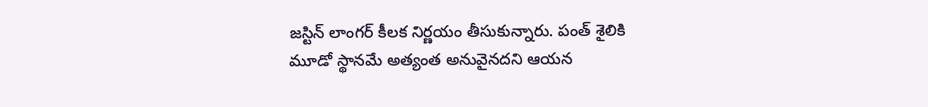జస్టిన్ లాంగర్ కీలక నిర్ణయం తీసుకున్నారు. పంత్ శైలికి మూడో స్థానమే అత్యంత అనువైనదని ఆయన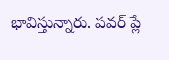భావిస్తున్నారు. పవర్ ప్లే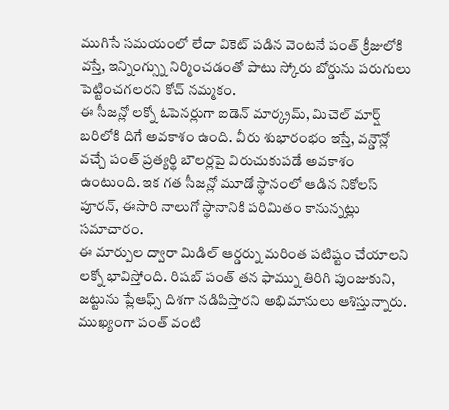ముగిసే సమయంలో లేదా వికెట్ పడిన వెంటనే పంత్ క్రీజులోకి వస్తే, ఇన్నింగ్స్ను నిర్మించడంతో పాటు స్కోరు బోర్డును పరుగులు పెట్టించగలరని కోచ్ నమ్మకం.
ఈ సీజన్లో లక్నో ఓపెనర్లుగా ఐడెన్ మార్క్రమ్, మిచెల్ మార్ష్ బరిలోకి దిగే అవకాశం ఉంది. వీరు శుభారంభం ఇస్తే, వన్డౌన్లో వచ్చే పంత్ ప్రత్యర్థి బౌలర్లపై విరుచుకుపడే అవకాశం ఉంటుంది. ఇక గత సీజన్లో మూడో స్థానంలో ఆడిన నికోలస్ పూరన్, ఈసారి నాలుగో స్థానానికి పరిమితం కానున్నట్లు సమాచారం.
ఈ మార్పుల ద్వారా మిడిల్ ఆర్డర్ను మరింత పటిష్టం చేయాలని లక్నో భావిస్తోంది. రిషబ్ పంత్ తన ఫామ్ను తిరిగి పుంజుకుని, జట్టును ప్లేఆఫ్స్ దిశగా నడిపిస్తారని అభిమానులు ఆశిస్తున్నారు. ముఖ్యంగా పంత్ వంటి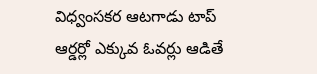విధ్వంసకర ఆటగాడు టాప్ ఆర్డర్లో ఎక్కువ ఓవర్లు ఆడితే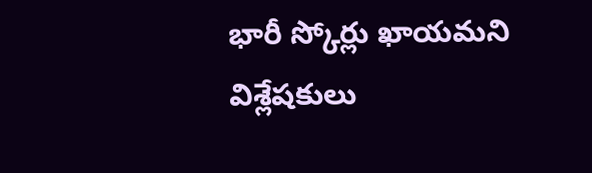భారీ స్కోర్లు ఖాయమని విశ్లేషకులు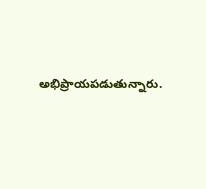అభిప్రాయపడుతున్నారు.